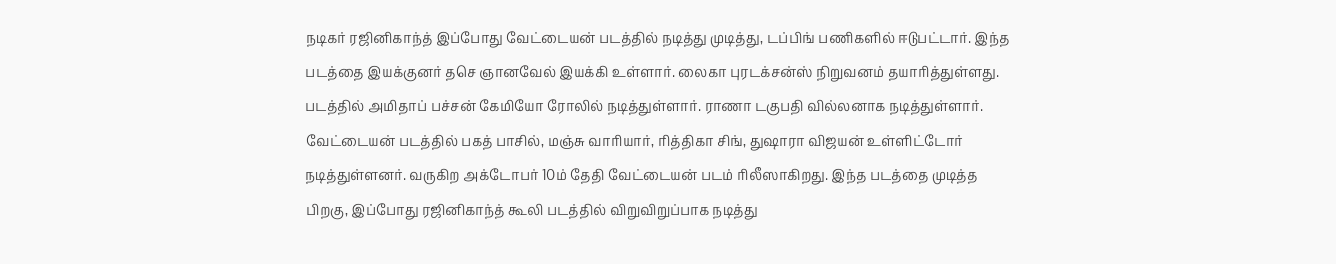நடிகர் ரஜினிகாந்த் இப்போது வேட்டையன் படத்தில் நடித்து முடித்து, டப்பிங் பணிகளில் ஈடுபட்டார். இந்த படத்தை இயக்குனர் தசெ ஞானவேல் இயக்கி உள்ளார். லைகா புரடக்சன்ஸ் நிறுவனம் தயாரித்துள்ளது. படத்தில் அமிதாப் பச்சன் கேமியோ ரோலில் நடித்துள்ளார். ராணா டகுபதி வில்லனாக நடித்துள்ளார்.
வேட்டையன் படத்தில் பகத் பாசில், மஞ்சு வாரியார், ரித்திகா சிங், துஷாரா விஜயன் உள்ளிட்டோர் நடித்துள்ளனர். வருகிற அக்டோபர் 10ம் தேதி வேட்டையன் படம் ரிலீஸாகிறது. இந்த படத்தை முடித்த பிறகு, இப்போது ரஜினிகாந்த் கூலி படத்தில் விறுவிறுப்பாக நடித்து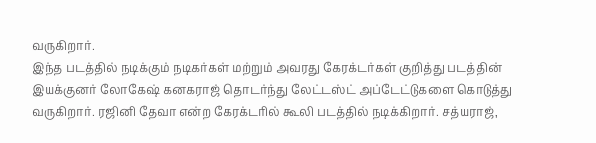வருகிறார்.
இந்த படத்தில் நடிக்கும் நடிகர்கள் மற்றும் அவரது கேரக்டர்கள் குறித்து படத்தின் இயக்குனர் லோகேஷ் கனகராஜ் தொடர்ந்து லேட்டஸ்ட் அப்டேட்டுகளை கொடுத்து வருகிறார். ரஜினி தேவா என்ற கேரக்டரில் கூலி படத்தில் நடிக்கிறார். சத்யராஜ்,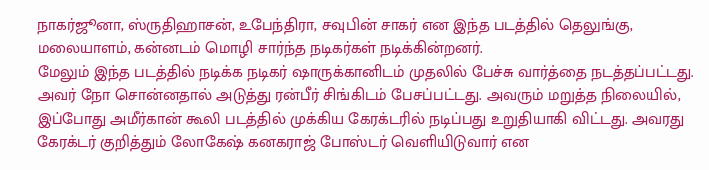நாகர்ஜூனா, ஸ்ருதிஹாசன், உபேந்திரா, சவுபின் சாகர் என இந்த படத்தில் தெலுங்கு, மலையாளம், கன்னடம் மொழி சார்ந்த நடிகர்கள் நடிக்கின்றனர்.
மேலும் இந்த படத்தில் நடிக்க நடிகர் ஷாருக்கானிடம் முதலில் பேச்சு வார்த்தை நடத்தப்பட்டது. அவர் நோ சொன்னதால் அடுத்து ரன்பீர் சிங்கிடம் பேசப்பட்டது. அவரும் மறுத்த நிலையில், இப்போது அமீர்கான் கூலி படத்தில் முக்கிய கேரக்டரில் நடிப்பது உறுதியாகி விட்டது. அவரது கேரக்டர் குறித்தும் லோகேஷ் கனகராஜ் போஸ்டர் வெளியிடுவார் என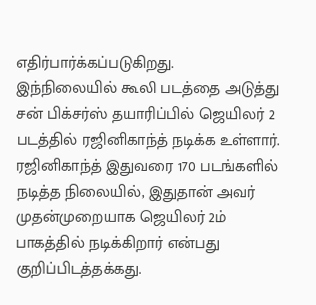எதிர்பார்க்கப்படுகிறது.
இந்நிலையில் கூலி படத்தை அடுத்து சன் பிக்சர்ஸ் தயாரிப்பில் ஜெயிலர் 2 படத்தில் ரஜினிகாந்த் நடிக்க உள்ளார். ரஜினிகாந்த் இதுவரை 170 படங்களில் நடித்த நிலையில், இதுதான் அவர் முதன்முறையாக ஜெயிலர் 2ம் பாகத்தில் நடிக்கிறார் என்பது குறிப்பிடத்தக்கது.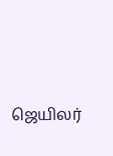ஜெயிலர்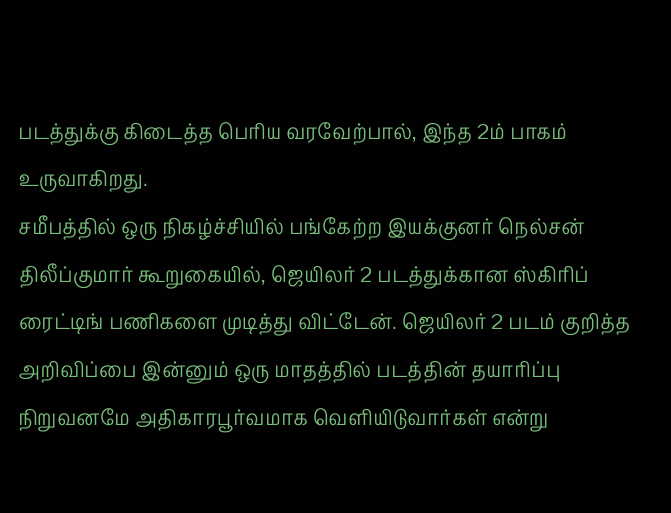படத்துக்கு கிடைத்த பெரிய வரவேற்பால், இந்த 2ம் பாகம் உருவாகிறது.
சமீபத்தில் ஒரு நிகழ்ச்சியில் பங்கேற்ற இயக்குனர் நெல்சன் திலீப்குமார் கூறுகையில், ஜெயிலர் 2 படத்துக்கான ஸ்கிரிப் ரைட்டிங் பணிகளை முடித்து விட்டேன். ஜெயிலர் 2 படம் குறித்த அறிவிப்பை இன்னும் ஒரு மாதத்தில் படத்தின் தயாரிப்பு நிறுவனமே அதிகாரபூர்வமாக வெளியிடுவார்கள் என்று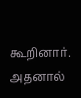கூறினார். அதனால்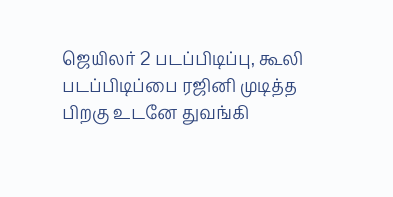ஜெயிலர் 2 படப்பிடிப்பு, கூலி படப்பிடிப்பை ரஜினி முடித்த பிறகு உடனே துவங்கி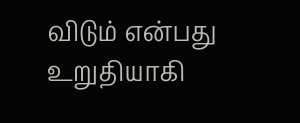விடும் என்பது உறுதியாகி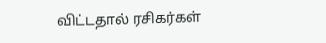விட்டதால் ரசிகர்கள்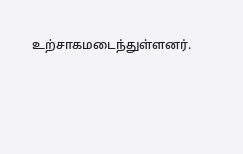உற்சாகமடைந்துள்ளனர்.